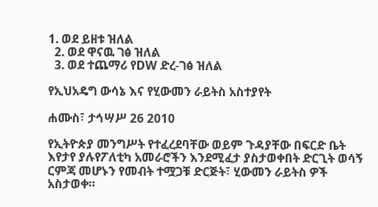1. ወደ ይዘቱ ዝለል
  2. ወደ ዋናዉ ገፅ ዝለል
  3. ወደ ተጨማሪ የDW ድረ-ገፅ ዝለል

የኢህአዴግ ውሳኔ እና የሂውመን ራይትስ አስተያየት

ሐሙስ፣ ታኅሣሥ 26 2010

የኢትዮጵያ መንግሥት የተፈረደባቸው ወይም ጉዳያቸው በፍርድ ቤት እየታየ ያሉየፖለቲካ አመራሮችን እንደሚፈታ ያስታወቀበት ድርጊት ወሳኝ ርምጃ መሆኑን የመብት ተሟጋቹ ድርጅት፣ ሂውመን ራይትስ ዎች አስታወቀ።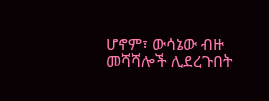ሆኖም፣ ውሳኔው ብዙ መሻሻሎች ሊደረጉበት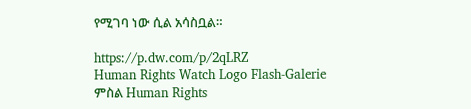የሚገባ ነው ሲል አሳስቧል።

https://p.dw.com/p/2qLRZ
Human Rights Watch Logo Flash-Galerie
ምስል Human Rights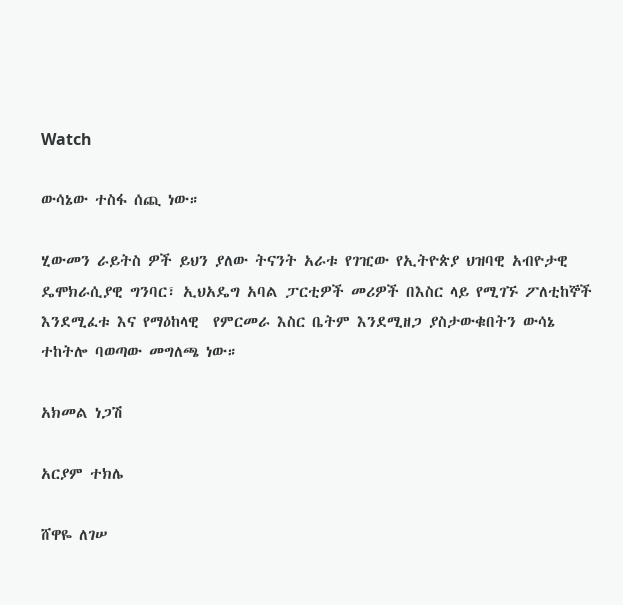Watch

ውሳኔው ተስፋ ሰጪ ነው።

ሂውመን ራይትስ ዎች ይህን ያለው ትናንት አራቱ የገዢው የኢትዮጵያ ህዝባዊ አብዮታዊ ዴሞክራሲያዊ ግንባር፣ ኢህአዴግ አባል ፓርቲዎች መሪዎች በእስር ላይ የሚገኙ ፖለቲከኞች እንደሚፈቱ እና የማዕከላዊ  የምርመራ እስር ቤትም እንደሚዘጋ ያስታውቁበትን ውሳኔ ተከትሎ ባወጣው መግለጫ ነው።

አክመል ነጋሽ

አርያም ተክሌ

ሸዋዬ ለገሠ